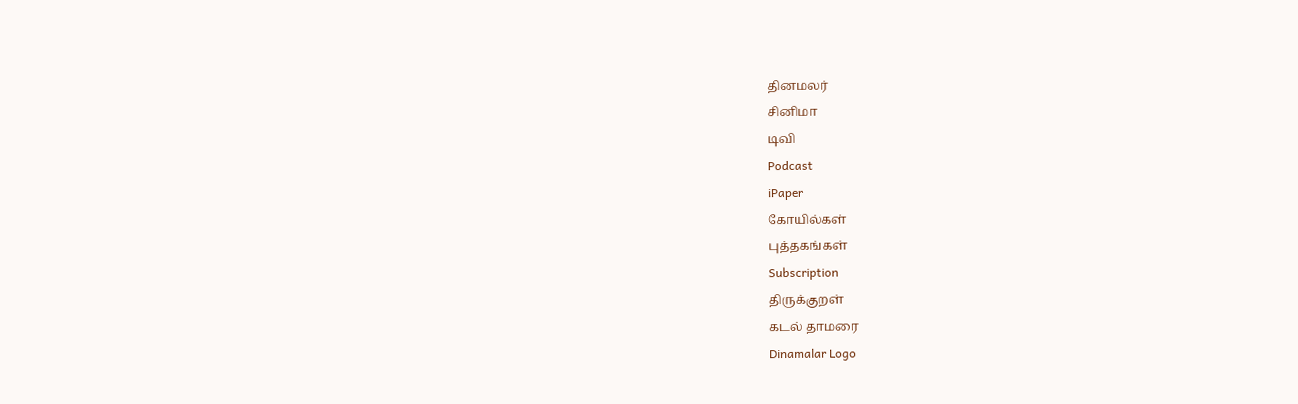தினமலர்
சினிமா
டிவி
Podcast
iPaper
கோயில்கள்
புத்தகங்கள்
Subscription
திருக்குறள்
கடல் தாமரை
Dinamalar Logo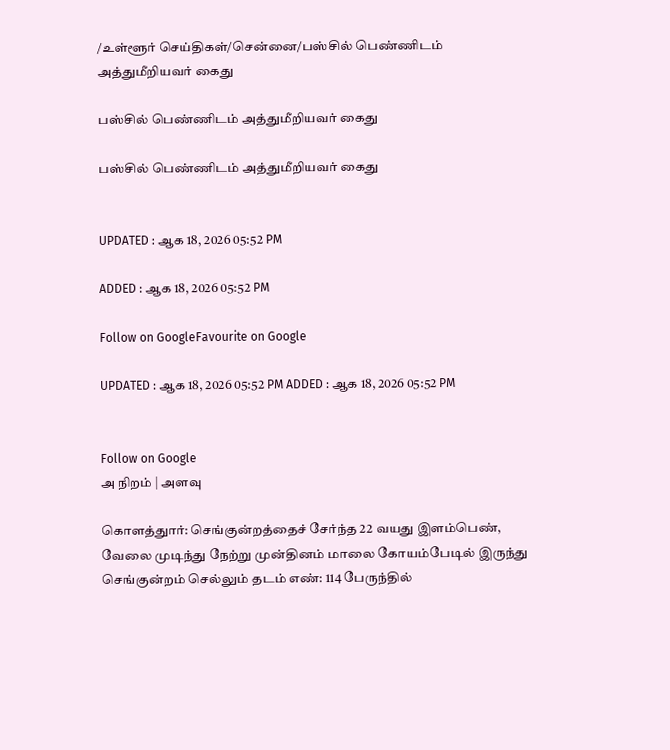/உள்ளூர் செய்திகள்/சென்னை/பஸ்சில் பெண்ணிடம் அத்துமீறியவர் கைது

பஸ்சில் பெண்ணிடம் அத்துமீறியவர் கைது

பஸ்சில் பெண்ணிடம் அத்துமீறியவர் கைது


UPDATED : ஆக 18, 2026 05:52 PM

ADDED : ஆக 18, 2026 05:52 PM

Follow on GoogleFavourite on Google

UPDATED : ஆக 18, 2026 05:52 PM ADDED : ஆக 18, 2026 05:52 PM


Follow on Google
அ நிறம் | அளவு

கொளத்துார்: செங்குன்றத்தைச் சேர்ந்த 22 வயது இளம்பெண், வேலை முடிந்து நேற்று முன்தினம் மாலை கோயம்பேடில் இருந்து செங்குன்றம் செல்லும் தடம் எண்: 114 பேருந்தில்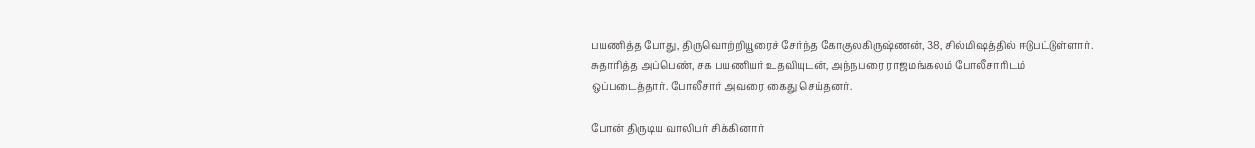பயணித்த போது, திருவொற்றியூரைச் சேர்ந்த கோகுலகிருஷ்ணன், 38, சில்மிஷத்தில் ஈடுபட்டுள்ளார். சுதாரித்த அப்பெண், சக பயணியர் உதவியுடன், அந்நபரை ராஜமங்கலம் போலீசாரிடம் ஒப்படைத்தார். போலீசார் அவரை கைது செய்தனர்.

போன் திருடிய வாலிபர் சிக்கினார்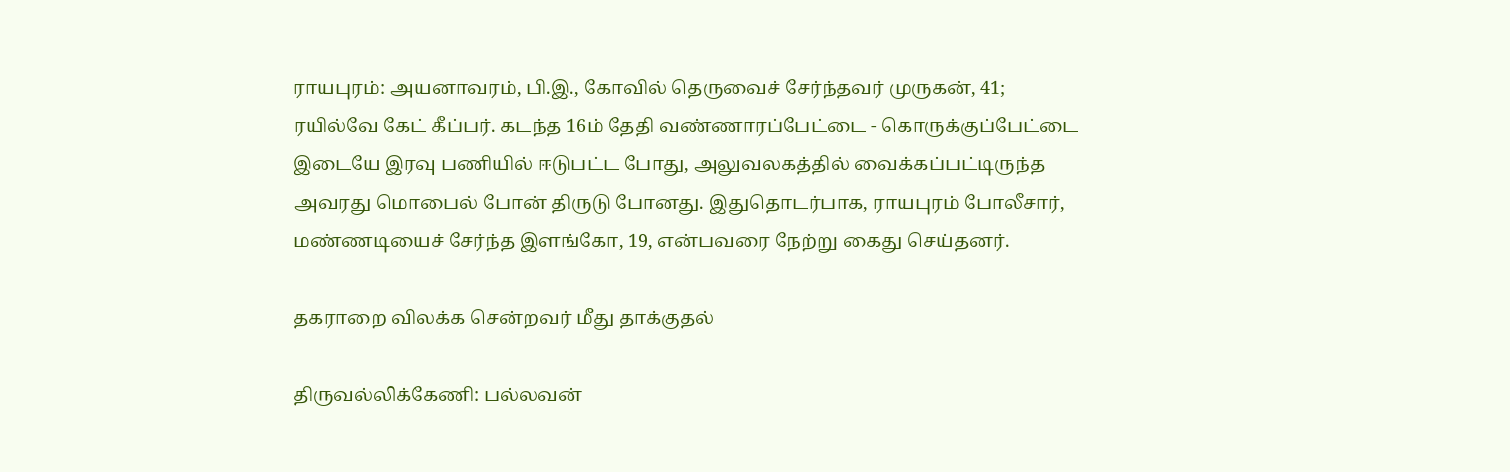ராயபுரம்: அயனாவரம், பி.இ., கோவில் தெருவைச் சேர்ந்தவர் முருகன், 41; ரயில்வே கேட் கீப்பர். கடந்த 16ம் தேதி வண்ணாரப்பேட்டை - கொருக்குப்பேட்டை இடையே இரவு பணியில் ஈடுபட்ட போது, அலுவலகத்தில் வைக்கப்பட்டிருந்த அவரது மொபைல் போன் திருடு போனது. இதுதொடர்பாக, ராயபுரம் போலீசார், மண்ணடியைச் சேர்ந்த இளங்கோ, 19, என்பவரை நேற்று கைது செய்தனர்.

தகராறை விலக்க சென்றவர் மீது தாக்குதல்

திருவல்லிக்கேணி: பல்லவன்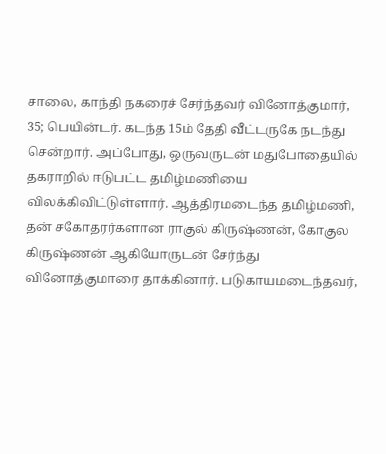சாலை, காந்தி நகரைச் சேர்ந்தவர் வினோத்குமார், 35; பெயின்டர். கடந்த 15ம் தேதி வீட்டருகே நடந்து சென்றார். அப்போது, ஒருவருடன் மதுபோதையில் தகராறில் ஈடுபட்ட தமிழ்மணியை விலக்கிவிட்டுள்ளார். ஆத்திரமடைந்த தமிழ்மணி, தன் சகோதரர்களான ராகுல் கிருஷ்ணன், கோகுல கிருஷ்ணன் ஆகியோருடன் சேர்ந்து வினோத்குமாரை தாக்கினார். படுகாயமடைந்தவர்,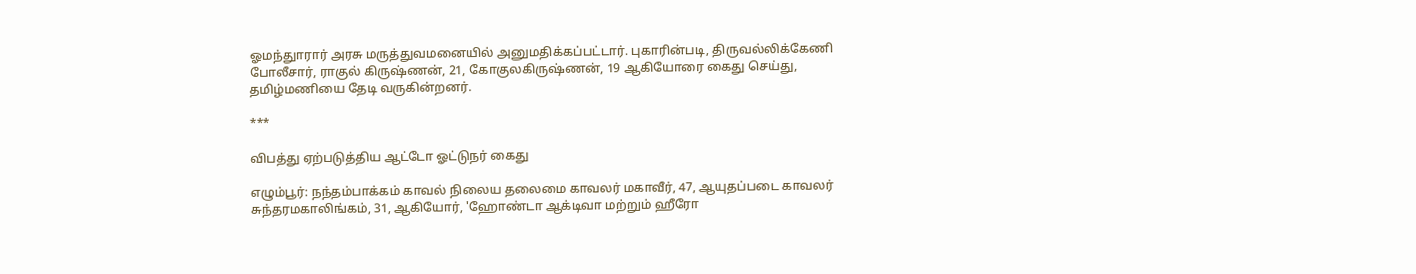ஓமந்துாரார் அரசு மருத்துவமனையில் அனுமதிக்கப்பட்டார். புகாரின்படி, திருவல்லிக்கேணி போலீசார், ராகுல் கிருஷ்ணன், 21, கோகுலகிருஷ்ணன், 19 ஆகியோரை கைது செய்து, தமிழ்மணியை தேடி வருகின்றனர்.

***

விபத்து ஏற்படுத்திய ஆட்டோ ஓட்டுநர் கைது

எழும்பூர்: நந்தம்பாக்கம் காவல் நிலைய தலைமை காவலர் மகாவீர், 47, ஆயுதப்படை காவலர் சுந்தரமகாலிங்கம், 31, ஆகியோர், 'ஹோண்டா ஆக்டிவா மற்றும் ஹீரோ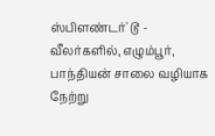ஸ்பிளண்டர்' டூ - வீலர்களில், எழும்பூர், பாந்தியன் சாலை வழியாக நேற்று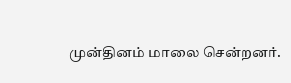முன்தினம் மாலை சென்றனர்.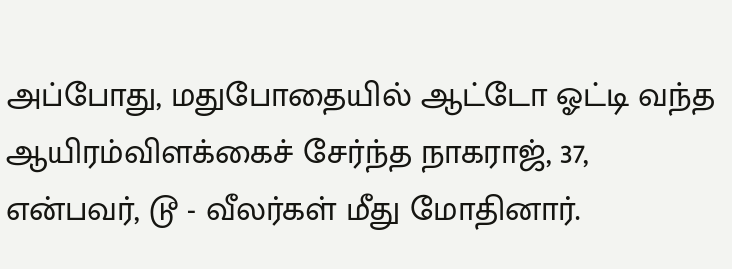அப்போது, மதுபோதையில் ஆட்டோ ஓட்டி வந்த ஆயிரம்விளக்கைச் சேர்ந்த நாகராஜ், 37, என்பவர், டூ - வீலர்கள் மீது மோதினார்.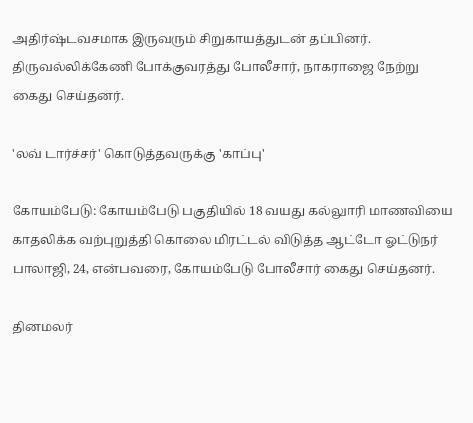அதிர்ஷ்டவசமாக இருவரும் சிறுகாயத்துடன் தப்பினர். திருவல்லிக்கேணி போக்குவரத்து போலீசார், நாகராஜை நேற்று கைது செய்தனர்.

'லவ் டார்ச்சர்' கொடுத்தவருக்கு 'காப்பு'

கோயம்பேடு: கோயம்பேடு பகுதியில் 18 வயது கல்லுாரி மாணவியை காதலிக்க வற்புறுத்தி கொலை மிரட்டல் விடுத்த ஆட்டோ ஓட்டுநர் பாலாஜி, 24, என்பவரை, கோயம்பேடு போலீசார் கைது செய்தனர்.

தினமலர்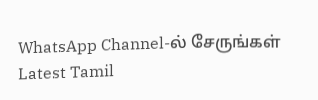WhatsApp Channel-ல் சேருங்கள்
Latest Tamil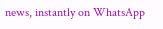news, instantly on WhatsApp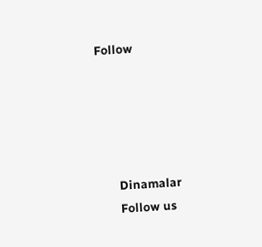Follow





      Dinamalar
      Follow us